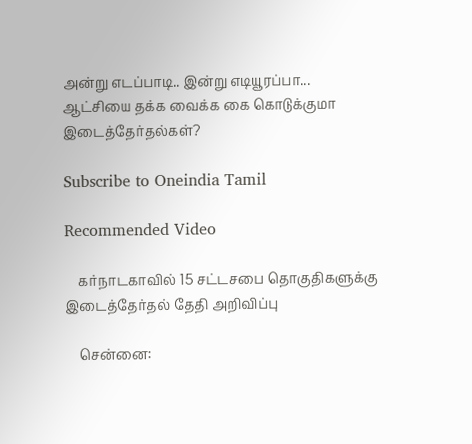அன்று எடப்பாடி.. இன்று எடியூரப்பா... ஆட்சியை தக்க வைக்க கை கொடுக்குமா இடைத்தேர்தல்கள்?

Subscribe to Oneindia Tamil

Recommended Video

    கர்நாடகாவில் 15 சட்டசபை தொகுதிகளுக்கு இடைத்தேர்தல் தேதி அறிவிப்பு

    சென்னை: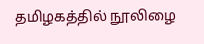தமிழகத்தில் நூலிழை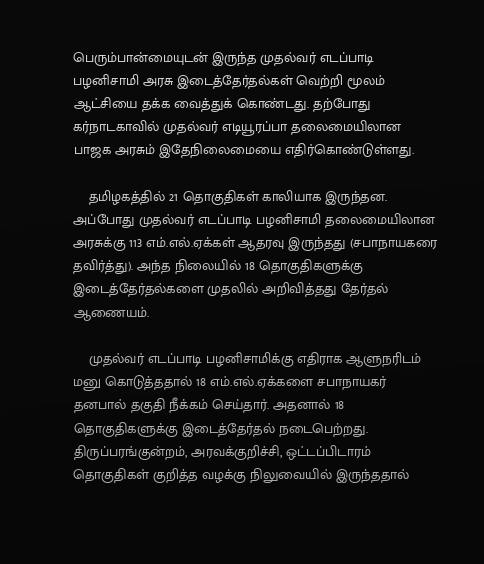பெரும்பான்மையுடன் இருந்த முதல்வர் எடப்பாடி பழனிசாமி அரசு இடைத்தேர்தல்கள் வெற்றி மூலம் ஆட்சியை தக்க வைத்துக் கொண்டது. தற்போது கர்நாடகாவில் முதல்வர் எடியூரப்பா தலைமையிலான பாஜக அரசும் இதேநிலைமையை எதிர்கொண்டுள்ளது.

    தமிழகத்தில் 21 தொகுதிகள் காலியாக இருந்தன. அப்போது முதல்வர் எடப்பாடி பழனிசாமி தலைமையிலான அரசுக்கு 113 எம்.எல்.ஏக்கள் ஆதரவு இருந்தது (சபாநாயகரை தவிர்த்து). அந்த நிலையில் 18 தொகுதிகளுக்கு இடைத்தேர்தல்களை முதலில் அறிவித்தது தேர்தல் ஆணையம்.

    முதல்வர் எடப்பாடி பழனிசாமிக்கு எதிராக ஆளுநரிடம் மனு கொடுத்ததால் 18 எம்.எல்.ஏக்களை சபாநாயகர் தனபால் தகுதி நீக்கம் செய்தார். அதனால் 18 தொகுதிகளுக்கு இடைத்தேர்தல் நடைபெற்றது. திருப்பரங்குன்றம், அரவக்குறிச்சி, ஒட்டப்பிடாரம் தொகுதிகள் குறித்த வழக்கு நிலுவையில் இருந்ததால்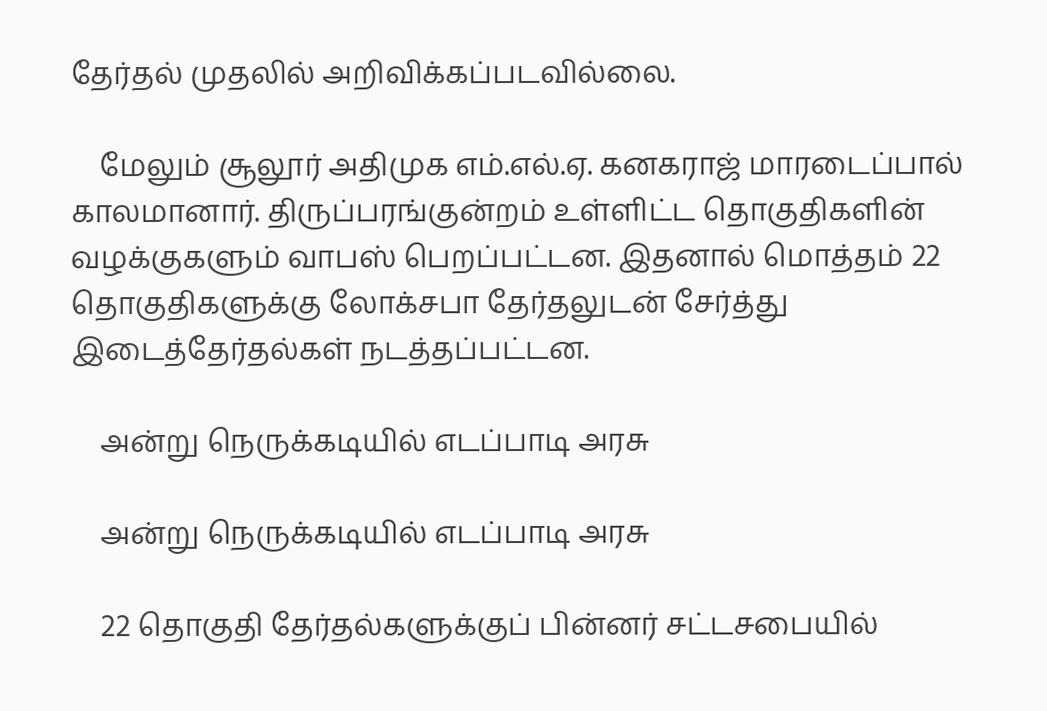தேர்தல் முதலில் அறிவிக்கப்படவில்லை.

    மேலும் சூலூர் அதிமுக எம்.எல்.ஏ. கனகராஜ் மாரடைப்பால் காலமானார். திருப்பரங்குன்றம் உள்ளிட்ட தொகுதிகளின் வழக்குகளும் வாபஸ் பெறப்பட்டன. இதனால் மொத்தம் 22 தொகுதிகளுக்கு லோக்சபா தேர்தலுடன் சேர்த்து இடைத்தேர்தல்கள் நடத்தப்பட்டன.

    அன்று நெருக்கடியில் எடப்பாடி அரசு

    அன்று நெருக்கடியில் எடப்பாடி அரசு

    22 தொகுதி தேர்தல்களுக்குப் பின்னர் சட்டசபையில்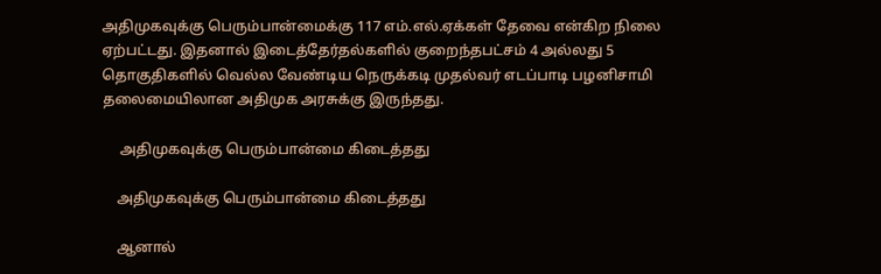அதிமுகவுக்கு பெரும்பான்மைக்கு 117 எம்.எல்.ஏக்கள் தேவை என்கிற நிலை ஏற்பட்டது. இதனால் இடைத்தேர்தல்களில் குறைந்தபட்சம் 4 அல்லது 5 தொகுதிகளில் வெல்ல வேண்டிய நெருக்கடி முதல்வர் எடப்பாடி பழனிசாமி தலைமையிலான அதிமுக அரசுக்கு இருந்தது.

     அதிமுகவுக்கு பெரும்பான்மை கிடைத்தது

    அதிமுகவுக்கு பெரும்பான்மை கிடைத்தது

    ஆனால்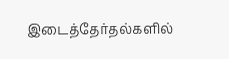இடைத்தேர்தல்களில்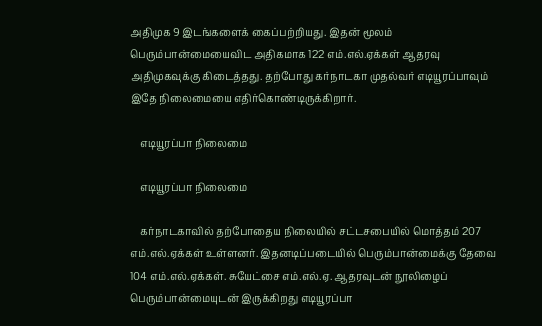அதிமுக 9 இடங்களைக் கைப்பற்றியது. இதன் மூலம் பெரும்பான்மையைவிட அதிகமாக 122 எம்.எல்.ஏக்கள் ஆதரவு அதிமுகவுக்கு கிடைத்தது. தற்போது கர்நாடகா முதல்வர் எடியூரப்பாவும் இதே நிலைமையை எதிர்கொண்டிருக்கிறார்.

    எடியூரப்பா நிலைமை

    எடியூரப்பா நிலைமை

    கர்நாடகாவில் தற்போதைய நிலையில் சட்டசபையில் மொத்தம் 207 எம்.எல்.ஏக்கள் உள்ளனர். இதனடிப்படையில் பெரும்பான்மைக்கு தேவை 104 எம்.எல்.ஏக்கள். சுயேட்சை எம்.எல்.ஏ. ஆதரவுடன் நூலிழைப் பெரும்பான்மையுடன் இருக்கிறது எடியூரப்பா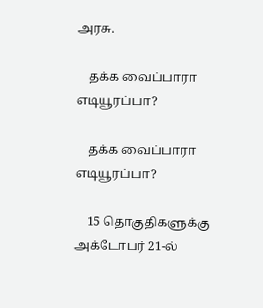அரசு.

    தக்க வைப்பாரா எடியூரப்பா?

    தக்க வைப்பாரா எடியூரப்பா?

    15 தொகுதிகளுக்கு அக்டோபர் 21-ல்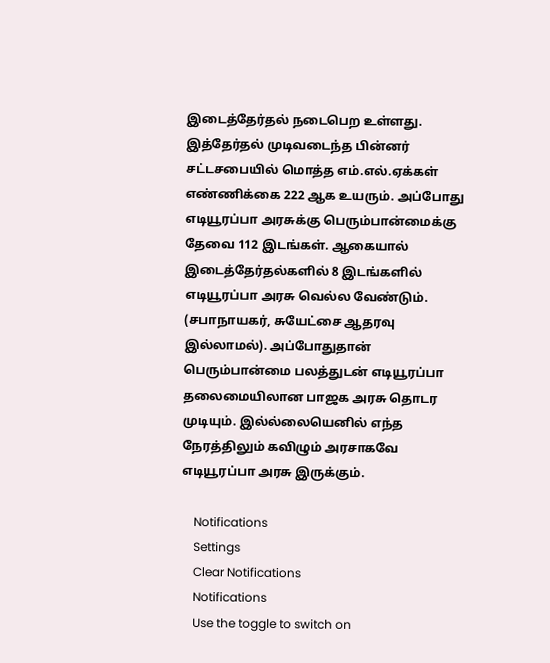இடைத்தேர்தல் நடைபெற உள்ளது. இத்தேர்தல் முடிவடைந்த பின்னர் சட்டசபையில் மொத்த எம்.எல்.ஏக்கள் எண்ணிக்கை 222 ஆக உயரும். அப்போது எடியூரப்பா அரசுக்கு பெரும்பான்மைக்கு தேவை 112 இடங்கள். ஆகையால் இடைத்தேர்தல்களில் 8 இடங்களில் எடியூரப்பா அரசு வெல்ல வேண்டும். (சபாநாயகர், சுயேட்சை ஆதரவு இல்லாமல்). அப்போதுதான் பெரும்பான்மை பலத்துடன் எடியூரப்பா தலைமையிலான பாஜக அரசு தொடர முடியும். இல்ல்லையெனில் எந்த நேரத்திலும் கவிழும் அரசாகவே எடியூரப்பா அரசு இருக்கும்.

    Notifications
    Settings
    Clear Notifications
    Notifications
    Use the toggle to switch on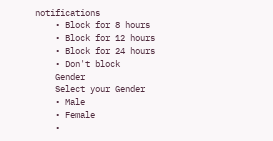notifications
    • Block for 8 hours
    • Block for 12 hours
    • Block for 24 hours
    • Don't block
    Gender
    Select your Gender
    • Male
    • Female
    •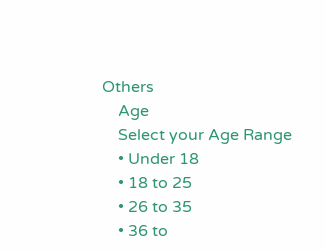Others
    Age
    Select your Age Range
    • Under 18
    • 18 to 25
    • 26 to 35
    • 36 to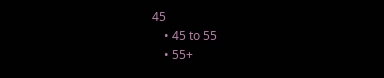45
    • 45 to 55
    • 55+